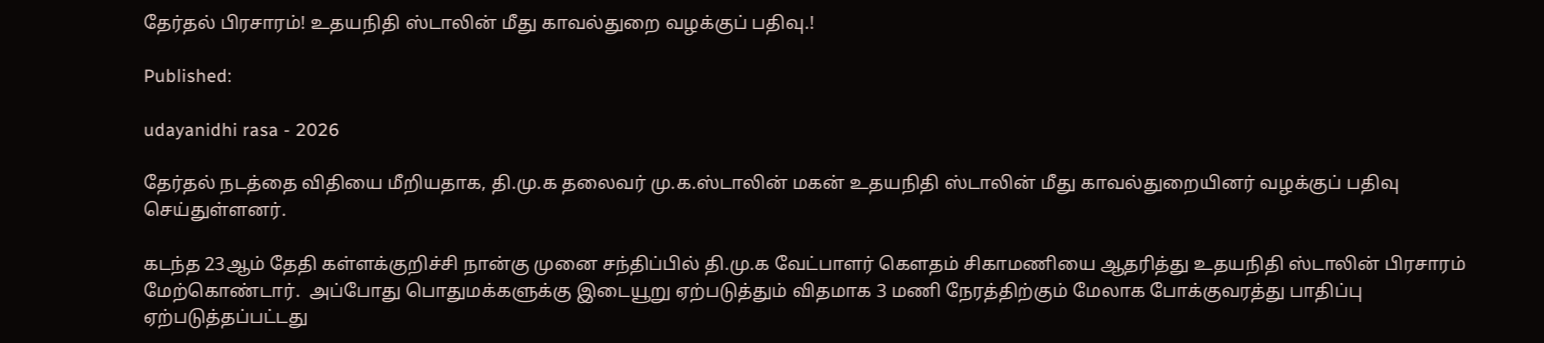தேர்தல் பிரசாரம்! உதயநிதி ஸ்டாலின் மீது காவல்துறை வழக்குப் பதிவு.!

Published:

udayanidhi rasa - 2026

தேர்தல் நடத்தை விதியை மீறியதாக, தி.மு.க தலைவர் மு.க.ஸ்டாலின் மகன் உதயநிதி ஸ்டாலின் மீது காவல்துறையினர் வழக்குப் பதிவு செய்துள்ளனர்.

கடந்த 23ஆம் தேதி கள்ளக்குறிச்சி நான்கு முனை சந்திப்பில் தி.மு.க வேட்பாளர் கௌதம் சிகாமணியை ஆதரித்து உதயநிதி ஸ்டாலின் பிரசாரம் மேற்கொண்டார்.  அப்போது பொதுமக்களுக்கு இடையூறு ஏற்படுத்தும் விதமாக 3 மணி நேரத்திற்கும் மேலாக போக்குவரத்து பாதிப்பு ஏற்படுத்தப்பட்டது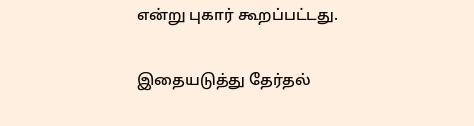என்று புகார் கூறப்பட்டது.

இதையடுத்து தேர்தல்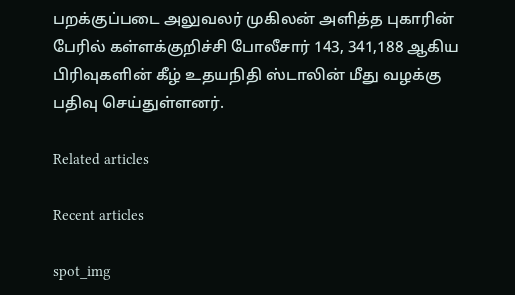பறக்குப்படை அலுவலர் முகிலன் அளித்த புகாரின் பேரில் கள்ளக்குறிச்சி போலீசார் 143, 341,188 ஆகிய பிரிவுகளின் கீழ் உதயநிதி ஸ்டாலின் மீது வழக்கு பதிவு செய்துள்ளனர்.

Related articles

Recent articles

spot_img